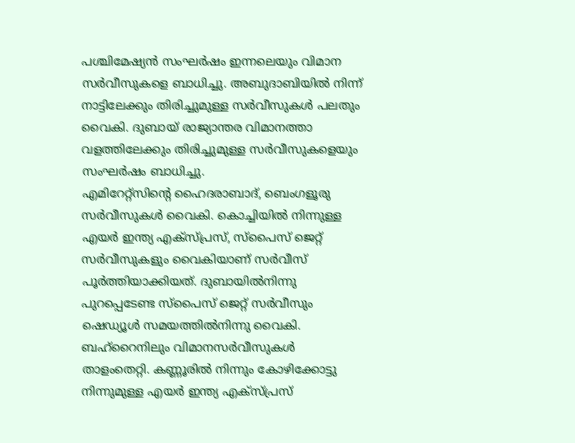പശ്ചിമേഷ്യൻ സംഘർഷം ഇന്നലെയും വിമാന സർവീസുകളെ ബാധിച്ചു. അബുദാബിയിൽ നിന്ന് നാട്ടിലേക്കും തിരിച്ചുമുള്ള സർവീസുകൾ പലതും വൈകി. ദുബായ് രാജ്യാന്തര വിമാനത്താ വളത്തിലേക്കും തിരിച്ചുമുള്ള സർവീസുകളെയും സംഘർഷം ബാധിച്ചു.
എമിറേറ്റ്സിന്റെ ഹൈദരാബാദ്, ബെംഗളൂരു സർവീസുകൾ വൈകി. കൊച്ചിയിൽ നിന്നുള്ള എയർ ഇന്ത്യ എക്സ്പ്രസ്, സ്പൈസ് ജെറ്റ് സർവീസുകളും വൈകിയാണ് സർവീസ് പൂർത്തിയാക്കിയത്. ദുബായിൽനിന്നു പുറപ്പെടേണ്ട സ്പൈസ് ജെറ്റ് സർവീസും ഷെഡ്യൂൾ സമയത്തിൽനിന്നു വൈകി.
ബഹ്റൈനിലും വിമാനസർവീസുകൾ താളംതെറ്റി. കണ്ണൂരിൽ നിന്നും കോഴിക്കോട്ടു നിന്നുമുള്ള എയർ ഇന്ത്യ എക്സ്പ്രസ്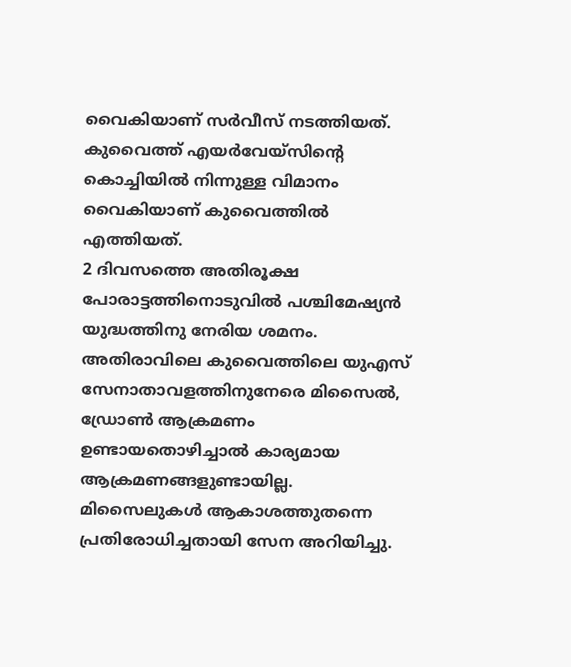വൈകിയാണ് സർവീസ് നടത്തിയത്. കുവൈത്ത് എയർവേയ്സിന്റെ കൊച്ചിയിൽ നിന്നുള്ള വിമാനം വൈകിയാണ് കുവൈത്തിൽ എത്തിയത്.
2 ദിവസത്തെ അതിരൂക്ഷ പോരാട്ടത്തിനൊടുവിൽ പശ്ചിമേഷ്യൻ യുദ്ധത്തിനു നേരിയ ശമനം. അതിരാവിലെ കുവൈത്തിലെ യുഎസ് സേനാതാവളത്തിനുനേരെ മിസൈൽ, ഡ്രോൺ ആക്രമണം ഉണ്ടായതൊഴിച്ചാൽ കാര്യമായ ആക്രമണങ്ങളുണ്ടായില്ല.
മിസൈലുകൾ ആകാശത്തുതന്നെ പ്രതിരോധിച്ചതായി സേന അറിയിച്ചു.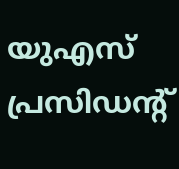യുഎസ് പ്രസിഡന്റ്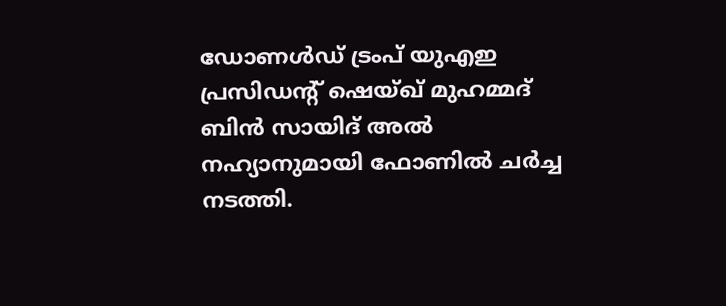ഡോണൾഡ് ട്രംപ് യുഎഇ പ്രസിഡന്റ് ഷെയ്ഖ് മുഹമ്മദ് ബിൻ സായിദ് അൽ നഹ്യാനുമായി ഫോണിൽ ചർച്ച നടത്തി.